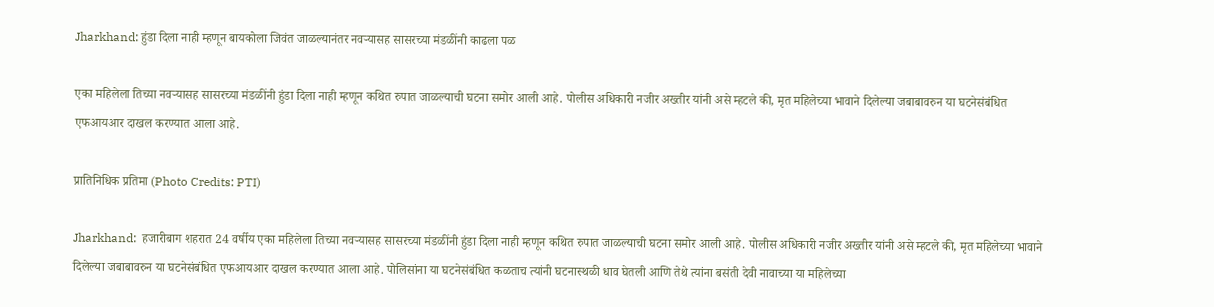Jharkhand: हुंडा दिला नाही म्हणून बायकोला जिवंत जाळल्यानंतर नवऱ्यासह सासरच्या मंडळींनी काढला पळ

एका महिलेला तिच्या नवऱ्यासह सासरच्या मंडळींनी हुंडा दिला नाही म्हणून कथित रुपात जाळल्याची घटना समोर आली आहे. पोलीस अधिकारी नजीर अख्तीर यांनी असे म्हटले की, मृत महिलेच्या भावाने दिलेल्या जबाबावरुन या घटनेसंबंधित एफआयआर दाखल करण्यात आला आहे.

प्रातिनिधिक प्रतिमा (Photo Credits: PTI)

Jharkhand:  हजारीबाग शहरात 24 वर्षीय एका महिलेला तिच्या नवऱ्यासह सासरच्या मंडळींनी हुंडा दिला नाही म्हणून कथित रुपात जाळल्याची घटना समोर आली आहे. पोलीस अधिकारी नजीर अख्तीर यांनी असे म्हटले की, मृत महिलेच्या भावाने दिलेल्या जबाबावरुन या घटनेसंबंधित एफआयआर दाखल करण्यात आला आहे. पोलिसांना या घटनेसंबंधित कळताच त्यांनी घटनास्थळी धाव घेतली आणि तेथे त्यांना बसंती देवी नावाच्या या महिलेच्या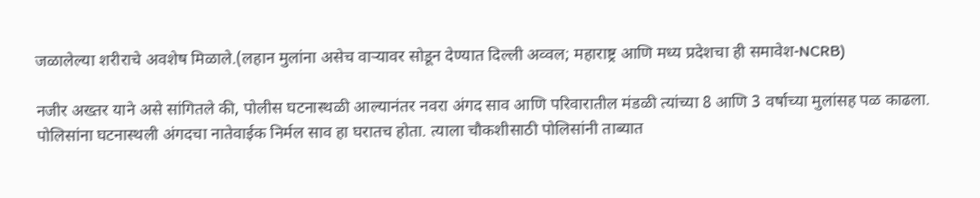जळालेल्या शरीराचे अवशेष मिळाले.(लहान मुलांना असेच वाऱ्यावर सोडून देण्यात दिल्ली अव्वल; महाराष्ट्र आणि मध्य प्रदेशचा ही समावेश-NCRB)

नजीर अख्तर याने असे सांगितले की, पोलीस घटनास्थळी आल्यानंतर नवरा अंगद साव आणि परिवारातील मंडळी त्यांच्या 8 आणि 3 वर्षाच्या मुलांसह पळ काढला. पोलिसांना घटनास्थली अंगदचा नातेवाईक निर्मल साव हा घरातच होता. त्याला चौकशीसाठी पोलिसांनी ताब्यात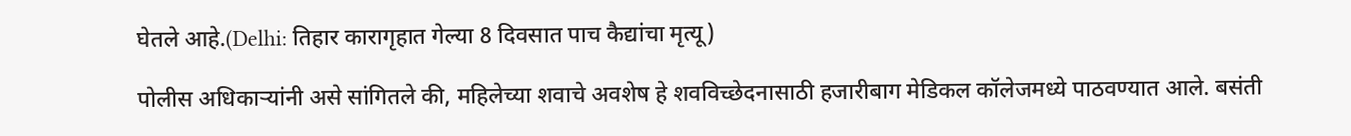घेतले आहे.(Delhi: तिहार कारागृहात गेल्या 8 दिवसात पाच कैद्यांचा मृत्यू)

पोलीस अधिकाऱ्यांनी असे सांगितले की, महिलेच्या शवाचे अवशेष हे शवविच्छेदनासाठी हजारीबाग मेडिकल कॉलेजमध्ये पाठवण्यात आले. बसंती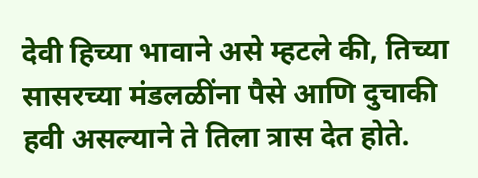देवी हिच्या भावाने असे म्हटले की, तिच्या सासरच्या मंडलळींना पैसे आणि दुचाकी हवी असल्याने ते तिला त्रास देत होते.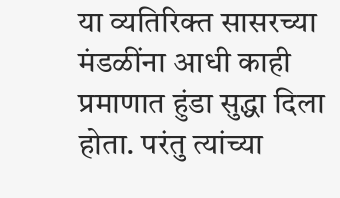या व्यतिरिक्त सासरच्या मंडळींना आधी काही प्रमाणात हुंडा सुद्धा दिला होता. परंतु त्यांच्या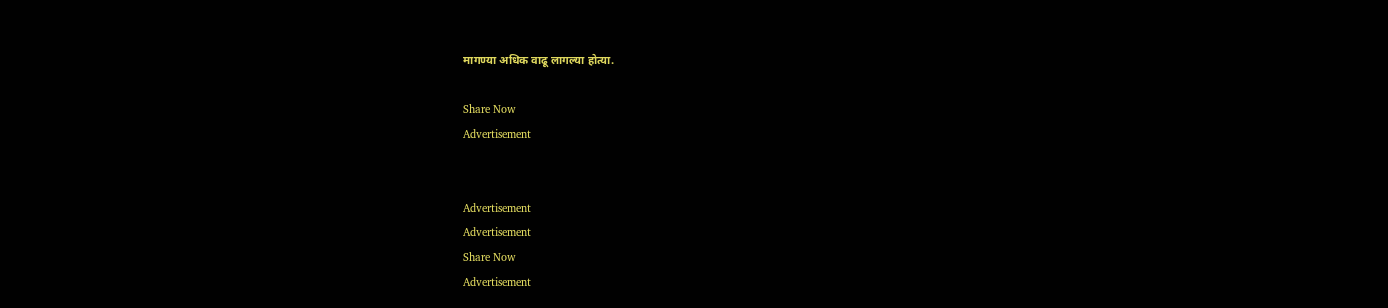मागण्या अधिक वाढू लागल्या होत्या.

Share Now
Advertisement


Advertisement
Advertisement
Share Now
Advertisement